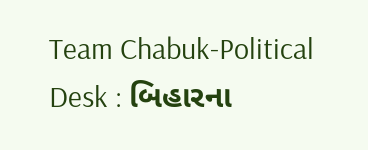Team Chabuk-Political Desk : બિહારના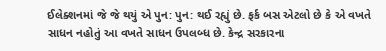ઈલેક્શનમાં જે જે થયું એ પુન: પુન: થઈ રહ્યું છે. ફર્ક બસ એટલો છે કે એ વખતે સાધન નહોતું આ વખતે સાધન ઉપલબ્ધ છે. કેન્દ્ર સરકારના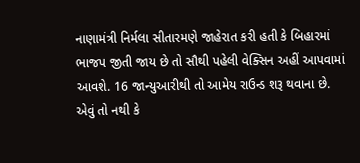નાણામંત્રી નિર્મલા સીતારમણે જાહેરાત કરી હતી કે બિહારમાં ભાજપ જીતી જાય છે તો સૌથી પહેલી વેક્સિન અહીં આપવામાં આવશે. 16 જાન્યુઆરીથી તો આમેય રાઉન્ડ શરૂ થવાના છે. એવું તો નથી કે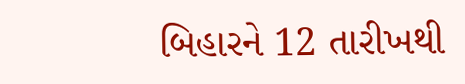બિહારને 12 તારીખથી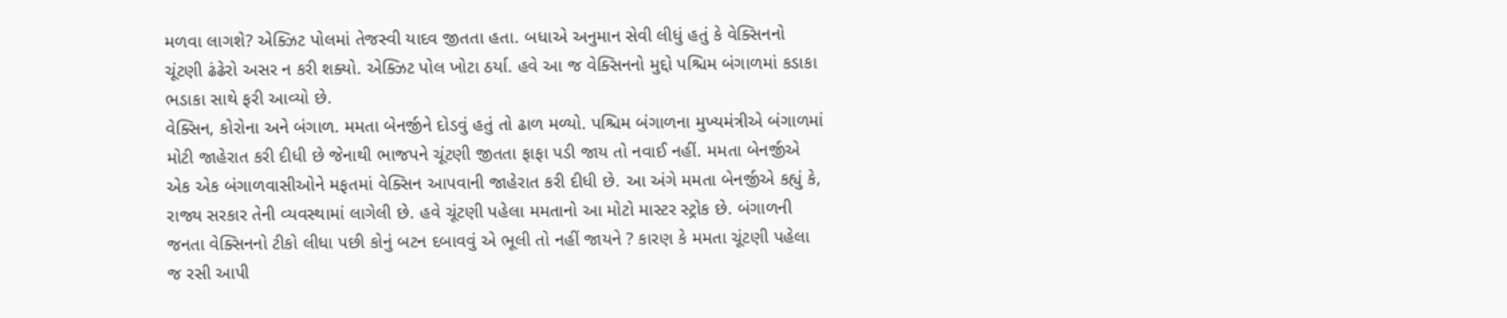મળવા લાગશે? એક્ઝિટ પોલમાં તેજસ્વી યાદવ જીતતા હતા. બધાએ અનુમાન સેવી લીધું હતું કે વેક્સિનનો ચૂંટણી ઢંઢેરો અસર ન કરી શક્યો. એક્ઝિટ પોલ ખોટા ઠર્યા. હવે આ જ વેક્સિનનો મુદ્દો પશ્ચિમ બંગાળમાં કડાકા ભડાકા સાથે ફરી આવ્યો છે.
વેક્સિન, કોરોના અને બંગાળ. મમતા બેનર્જીને દોડવું હતું તો ઢાળ મળ્યો. પશ્ચિમ બંગાળના મુખ્યમંત્રીએ બંગાળમાં મોટી જાહેરાત કરી દીધી છે જેનાથી ભાજપને ચૂંટણી જીતતા ફાફા પડી જાય તો નવાઈ નહીં. મમતા બેનર્જીએ એક એક બંગાળવાસીઓને મફતમાં વેક્સિન આપવાની જાહેરાત કરી દીધી છે. આ અંગે મમતા બેનર્જીએ કહ્યું કે, રાજ્ય સરકાર તેની વ્યવસ્થામાં લાગેલી છે. હવે ચૂંટણી પહેલા મમતાનો આ મોટો માસ્ટર સ્ટ્રોક છે. બંગાળની જનતા વેક્સિનનો ટીકો લીધા પછી કોનું બટન દબાવવું એ ભૂલી તો નહીં જાયને ? કારણ કે મમતા ચૂંટણી પહેલા જ રસી આપી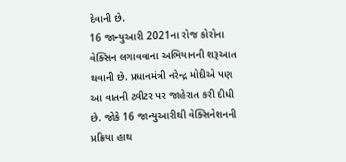દેવાની છે.
16 જાન્યુઆરી 2021ના રોજ કોરોના વેક્સિન લગાવવાના અભિયાનની શરૂઆત થવાની છે. પ્રધાનમંત્રી નરેન્દ્ર મોદીએ પણ આ વાતની ટ્વીટર પર જાહેરાત કરી દીધી છે. જોકે 16 જાન્યુઆરીથી વેક્સિનેશનની પ્રક્રિયા હાથ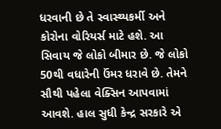ધરવાની છે તે સ્વાસ્થ્યકર્મી અને કોરોના વોરિયર્સ માટે હશે. આ સિવાય જે લોકો બીમાર છે. જે લોકો 50થી વધારેની ઉંમર ધરાવે છે. તેમને સૌથી પહેલા વેક્સિન આપવામાં આવશે. હાલ સુધી કેન્દ્ર સરકારે એ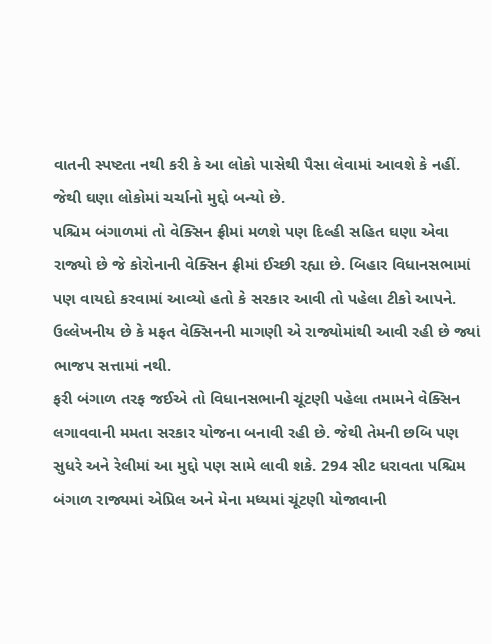વાતની સ્પષ્ટતા નથી કરી કે આ લોકો પાસેથી પૈસા લેવામાં આવશે કે નહીં. જેથી ઘણા લોકોમાં ચર્ચાનો મુદ્દો બન્યો છે.
પશ્ચિમ બંગાળમાં તો વેક્સિન ફ્રીમાં મળશે પણ દિલ્હી સહિત ઘણા એવા રાજ્યો છે જે કોરોનાની વેક્સિન ફ્રીમાં ઈચ્છી રહ્યા છે. બિહાર વિધાનસભામાં પણ વાયદો કરવામાં આવ્યો હતો કે સરકાર આવી તો પહેલા ટીકો આપને. ઉલ્લેખનીય છે કે મફત વેક્સિનની માગણી એ રાજ્યોમાંથી આવી રહી છે જ્યાં ભાજપ સત્તામાં નથી.
ફરી બંગાળ તરફ જઈએ તો વિધાનસભાની ચૂંટણી પહેલા તમામને વેક્સિન લગાવવાની મમતા સરકાર યોજના બનાવી રહી છે. જેથી તેમની છબિ પણ સુધરે અને રેલીમાં આ મુદ્દો પણ સામે લાવી શકે. 294 સીટ ધરાવતા પશ્ચિમ બંગાળ રાજ્યમાં એપ્રિલ અને મેના મધ્યમાં ચૂંટણી યોજાવાની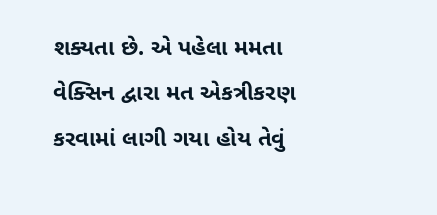શક્યતા છે. એ પહેલા મમતા વેક્સિન દ્વારા મત એકત્રીકરણ કરવામાં લાગી ગયા હોય તેવું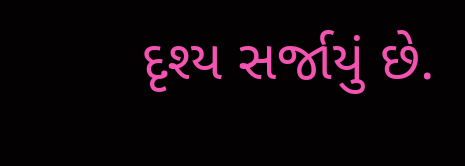દૃશ્ય સર્જાયું છે.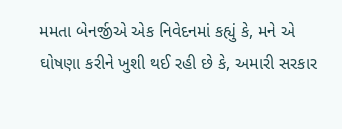મમતા બેનર્જીએ એક નિવેદનમાં કહ્યું કે, મને એ ઘોષણા કરીને ખુશી થઈ રહી છે કે, અમારી સરકાર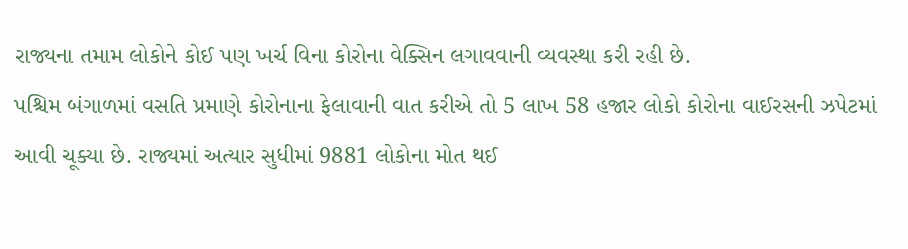રાજ્યના તમામ લોકોને કોઈ પણ ખર્ચ વિના કોરોના વેક્સિન લગાવવાની વ્યવસ્થા કરી રહી છે.
પશ્ચિમ બંગાળમાં વસતિ પ્રમાણે કોરોનાના ફેલાવાની વાત કરીએ તો 5 લાખ 58 હજાર લોકો કોરોના વાઈરસની ઝપેટમાં આવી ચૂક્યા છે. રાજ્યમાં અત્યાર સુધીમાં 9881 લોકોના મોત થઈ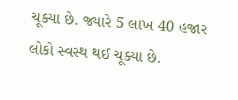ચૂક્યા છે. જ્યારે 5 લાખ 40 હજાર લોકો સ્વસ્થ થઈ ચૂક્યા છે.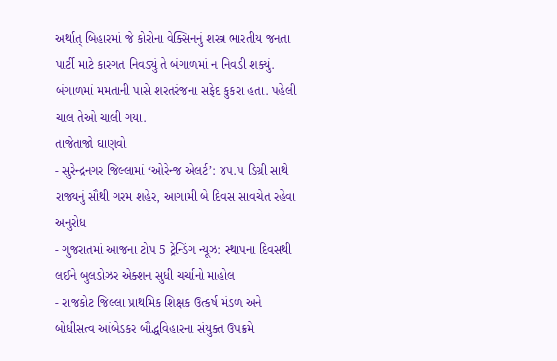અર્થાત્ બિહારમાં જે કોરોના વેક્સિનનું શસ્ત્ર ભારતીય જનતા પાર્ટી માટે કારગત નિવડ્યું તે બંગાળમાં ન નિવડી શક્યું. બંગાળમાં મમતાની પાસે શરતરંજના સફેદ કુકરા હતા. પહેલી ચાલ તેઓ ચાલી ગયા.
તાજેતાજો ઘાણવો
- સુરેન્દ્રનગર જિલ્લામાં ‘ઓરેન્જ એલર્ટ’: ૪૫.૫ ડિગ્રી સાથે રાજ્યનું સૌથી ગરમ શહેર, આગામી બે દિવસ સાવચેત રહેવા અનુરોધ
- ગુજરાતમાં આજના ટોપ 5 ટ્રેન્ડિંગ ન્યૂઝ: સ્થાપના દિવસથી લઈને બુલડોઝર એક્શન સુધી ચર્ચાનો માહોલ
- રાજકોટ જિલ્લા પ્રાથમિક શિક્ષક ઉત્કર્ષ મંડળ અને બોધીસત્વ આંબેડકર બૌદ્ધવિહારના સંયુક્ત ઉપક્રમે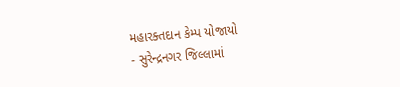મહારક્તદાન કેમ્પ યોજાયો
- સુરેન્દ્રનગર જિલ્લામાં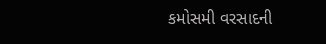કમોસમી વરસાદની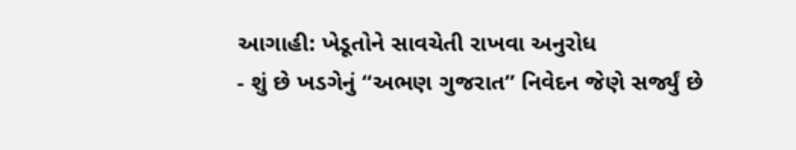આગાહી: ખેડૂતોને સાવચેતી રાખવા અનુરોધ
- શું છે ખડગેનું “અભણ ગુજરાત” નિવેદન જેણે સર્જ્યું છે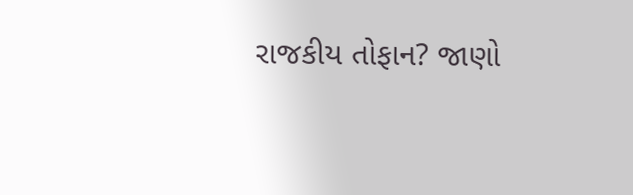રાજકીય તોફાન? જાણો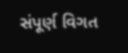સંપૂર્ણ વિગત